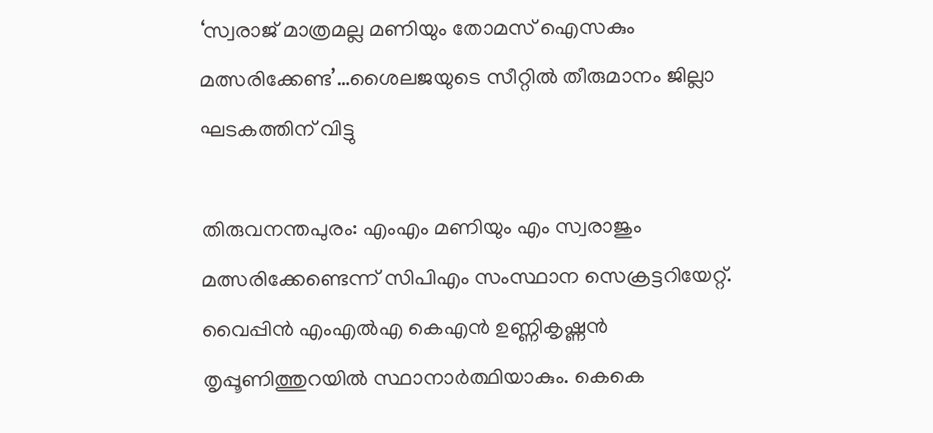‘സ്വരാജ് മാത്രമല്ല മണിയും തോമസ് ഐസകും മത്സരിക്കേണ്ട’…ശൈലജയുടെ സീറ്റിൽ തീരുമാനം ജില്ലാ ഘടകത്തിന് വിട്ടു

തിരുവനന്തപുരം: എംഎം മണിയും എം സ്വരാജും മത്സരിക്കേണ്ടെന്ന് സിപിഎം സംസ്ഥാന സെക്രട്ടറിയേറ്റ്. വൈപ്പിൻ എംഎൽഎ കെഎൻ ഉണ്ണികൃഷ്ണൻ തൃപ്പൂണിത്തുറയിൽ സ്ഥാനാർത്ഥിയാകും. കെകെ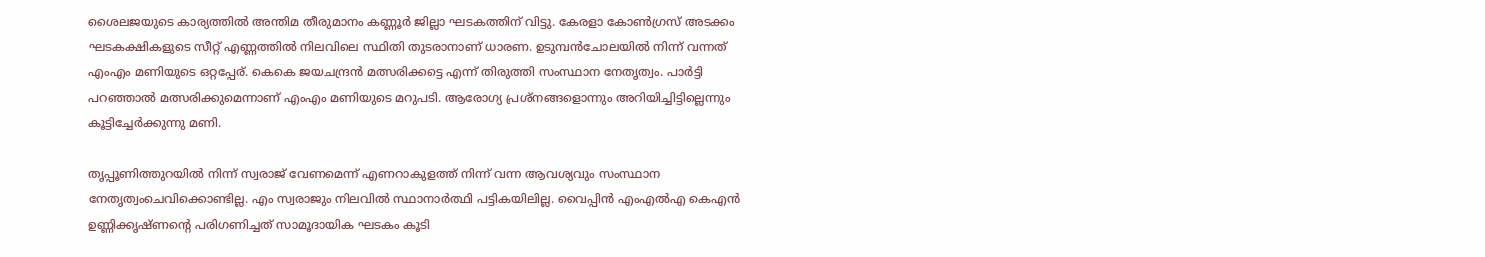ശൈലജയുടെ കാര്യത്തിൽ അന്തിമ തീരുമാനം കണ്ണൂർ ജില്ലാ ഘടകത്തിന് വിട്ടു. കേരളാ കോൺഗ്രസ് അടക്കം ഘടകക്ഷികളുടെ സീറ്റ് എണ്ണത്തിൽ നിലവിലെ സ്ഥിതി തുടരാനാണ് ധാരണ. ഉടുമ്പൻചോലയിൽ നിന്ന് വന്നത് എംഎം മണിയുടെ ഒറ്റപ്പേര്. കെകെ ജയചന്ദ്രൻ മത്സരിക്കട്ടെ എന്ന് തിരുത്തി സംസ്ഥാന നേതൃത്വം. പാര്‍ട്ടി പറഞ്ഞാൽ മത്സരിക്കുമെന്നാണ് എംഎം മണിയുടെ മറുപടി. ആരോഗ്യ പ്രശ്നങ്ങളൊന്നും അറിയിച്ചിട്ടില്ലെന്നും കൂട്ടിച്ചേര്‍ക്കുന്നു മണി.

തൃപ്പൂണിത്തുറയിൽ നിന്ന് സ്വരാജ് വേണമെന്ന് എണറാകുളത്ത് നിന്ന് വന്ന ആവശ്യവും സംസ്ഥാന നേതൃത്വംചെവിക്കൊണ്ടില്ല. എം സ്വരാജും നിലവിൽ സ്ഥാനാർത്ഥി പട്ടികയിലില്ല. വൈപ്പിൻ എംഎൽഎ കെഎൻ ഉണ്ണിക്കൃഷ്ണന്റെ പരിഗണിച്ചത് സാമൂദായിക ഘടകം കൂടി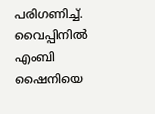പരിഗണിച്ച്. വൈപ്പിനിൽ എംബി ഷൈനിയെ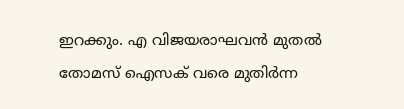ഇറക്കും. എ വിജയരാഘവൻ മുതൽ തോമസ് ഐസക് വരെ മുതിർന്ന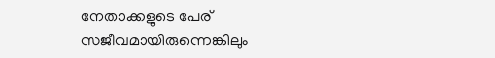നേതാക്കളുടെ പേര് സജീവമായിരുന്നെങ്കിലും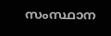സംസ്ഥാന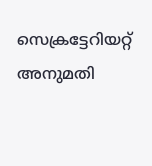സെക്രട്ടേറിയറ്റ് അനുമതി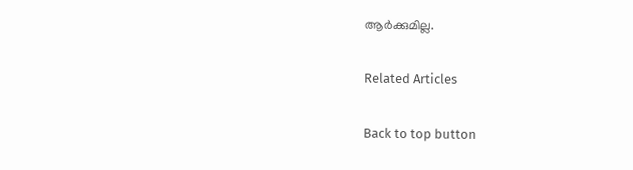ആർക്കുമില്ല.

Related Articles

Back to top button